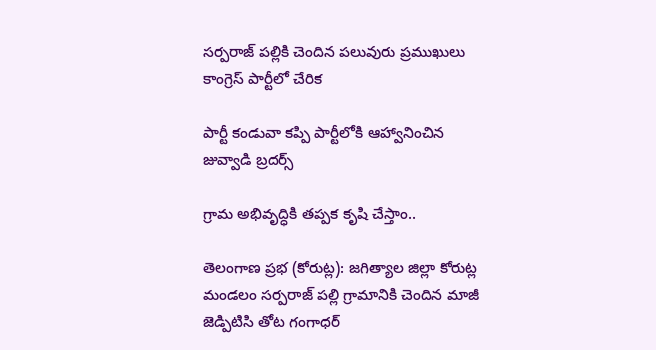సర్పరాజ్ పల్లికి చెందిన పలువురు ప్రముఖులు కాంగ్రెస్ పార్టీలో చేరిక

పార్టీ కండువా కప్పి పార్టీలోకి ఆహ్వానించిన జువ్వాడి బ్రదర్స్

గ్రామ అభివృద్ధికి తప్పక కృషి చేస్తాం..

తెలంగాణ ప్రభ (కోరుట్ల): జగిత్యాల జిల్లా కోరుట్ల మండలం సర్పరాజ్ పల్లి గ్రామానికి చెందిన మాజీ జెడ్పిటిసి తోట గంగాధర్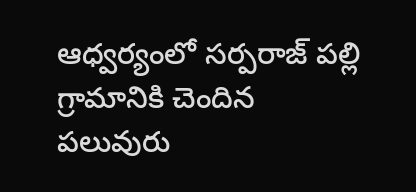ఆధ్వర్యంలో సర్పరాజ్ పల్లి గ్రామానికి చెందిన పలువురు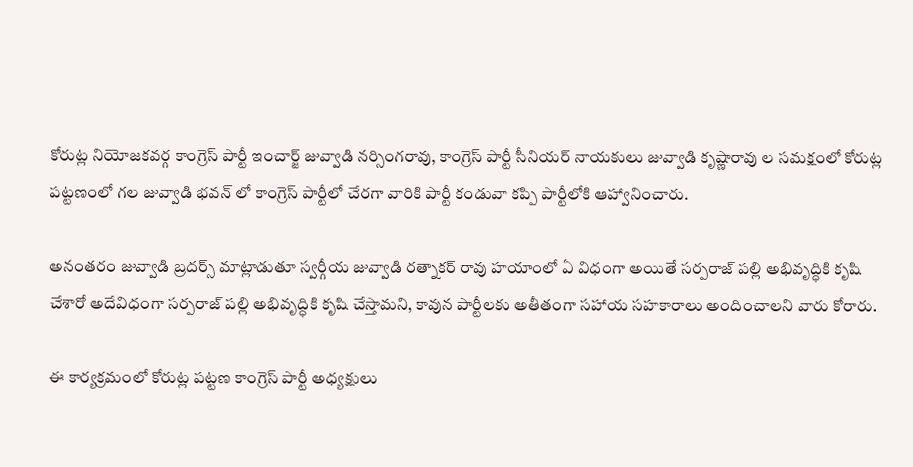కోరుట్ల నియోజకవర్గ కాంగ్రెస్ పార్టీ ఇంచార్జ్ జువ్వాడి నర్సింగరావు, కాంగ్రెస్ పార్టీ సీనియర్ నాయకులు జువ్వాడి కృష్ణారావు ల సమక్షంలో కోరుట్ల పట్టణంలో గల జువ్వాడి భవన్ లో కాంగ్రెస్ పార్టీలో చేరగా వారికి పార్టీ కండువా కప్పి పార్టీలోకి ఆహ్వానించారు.

అనంతరం జువ్వాడి బ్రదర్స్ మాట్లాడుతూ స్వర్గీయ జువ్వాడి రత్నాకర్ రావు హయాంలో ఏ విధంగా అయితే సర్పరాజ్ పల్లి అభివృద్ధికి కృషి చేశారో అదేవిధంగా సర్పరాజ్ పల్లి అభివృద్ధికి కృషి చేస్తామని, కావున పార్టీలకు అతీతంగా సహాయ సహకారాలు అందించాలని వారు కోరారు.

ఈ కార్యక్రమంలో కోరుట్ల పట్టణ కాంగ్రెస్ పార్టీ అధ్యక్షులు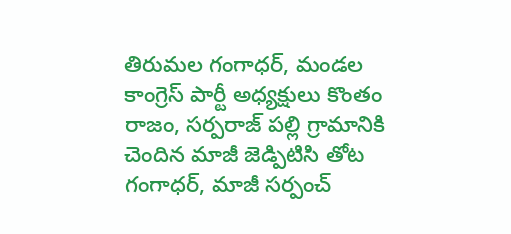తిరుమల గంగాధర్, మండల కాంగ్రెస్ పార్టీ అధ్యక్షులు కొంతం రాజం, సర్పరాజ్ పల్లి గ్రామానికి చెందిన మాజీ జెడ్పిటిసి తోట గంగాధర్, మాజీ సర్పంచ్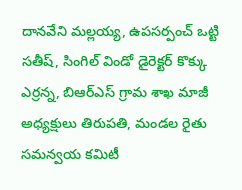దానవేని మల్లయ్య, ఉపసర్పంచ్ ఒట్టి సతీష్, సింగిల్ విండో డైరెక్టర్ కొక్కు ఎర్రన్న, బిఆర్ఎస్ గ్రామ శాఖ మాజీ అధ్యక్షులు తిరుపతి, మండల రైతు సమన్వయ కమిటీ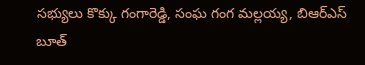సభ్యులు కొక్కు గంగారెడ్డి, సంఘ గంగ మల్లయ్య, బిఆర్ఎస్ బూత్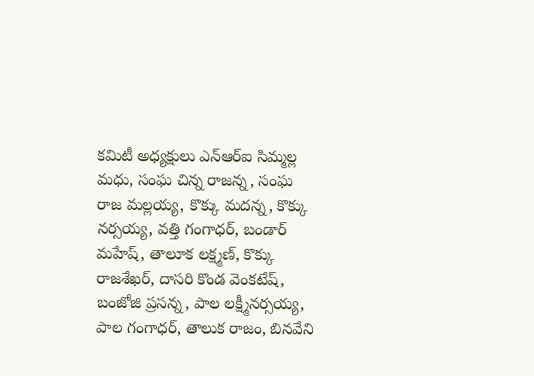కమిటీ అధ్యక్షులు ఎన్ఆర్ఐ సిమ్మల్ల మధు, సంఘ చిన్న రాజన్న, సంఘ రాజ మల్లయ్య, కొక్కు మదన్న, కొక్కు నర్సయ్య, వత్తి గంగాధర్, బండార్ మహేష్, తాలూక లక్ష్మణ్, కొక్కు రాజశేఖర్, దాసరి కొండ వెంకటేష్, బంజోజి ప్రసన్న, పాల లక్ష్మీనర్సయ్య, పాల గంగాధర్, తాలుక రాజం, బినవేని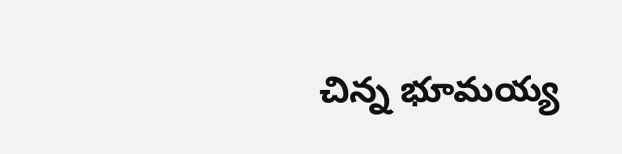చిన్న భూమయ్య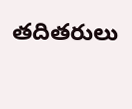తదితరులు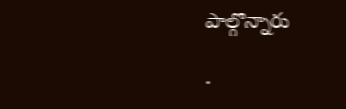పాల్గొన్నారు

.